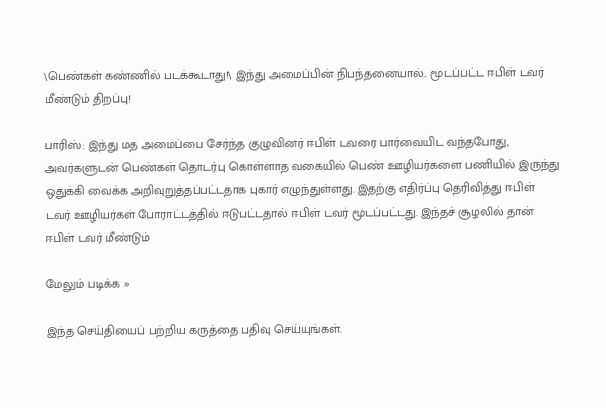\பெண்கள் கண்ணில் படக்கூடாது!\ இந்து அமைப்பின் நிபந்தனையால்.. மூடப்பட்ட ஈபிள் டவர் மீண்டும் திறப்பு!

பாரிஸ்: இந்து மத அமைப்பை சேர்ந்த குழுவினர் ஈபிள் டவரை பார்வையிட வந்தபோது, அவர்களுடன் பெண்கள் தொடர்பு கொள்ளாத வகையில் பெண் ஊழியர்களை பணியில் இருந்து ஒதுக்கி வைக்க அறிவுறுத்தப்பட்டதாக புகார் எழுந்துள்ளது. இதற்கு எதிர்ப்பு தெரிவித்து ஈபிள் டவர் ஊழியர்கள் போராட்டத்தில் ஈடுபட்டதால் ஈபிள் டவர் மூடப்பட்டது. இந்தச் சூழலில் தான் ஈபிள் டவர் மீண்டும்

மேலும் படிக்க »

இந்த செய்தியைப் பற்றிய கருத்தை பதிவு செய்யுங்கள்.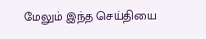மேலும் இந்த செய்தியை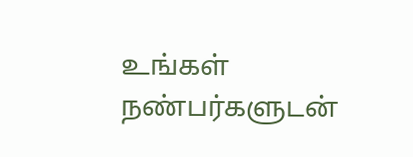உங்கள் நண்பர்களுடன்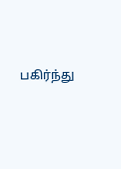பகிர்ந்து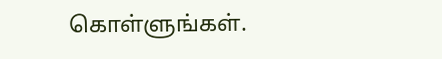கொள்ளுங்கள்.